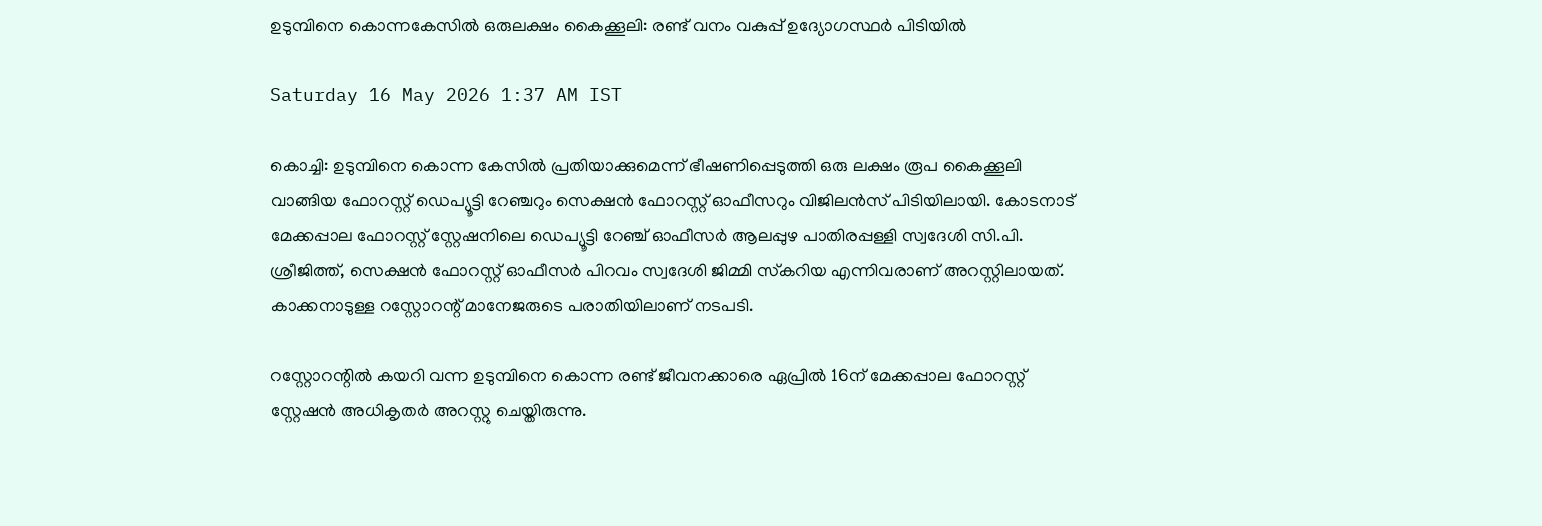ഉടുമ്പിനെ കൊന്നകേസിൽ ഒരുലക്ഷം കൈക്കൂലി: രണ്ട് വനം വകുപ്പ് ഉദ്യോഗസ്ഥർ പിടിയിൽ

Saturday 16 May 2026 1:37 AM IST

കൊച്ചി: ഉടുമ്പിനെ കൊന്ന കേസിൽ പ്രതിയാക്കുമെന്ന് ഭീഷണിപ്പെടുത്തി ഒരു ലക്ഷം രൂപ കൈക്കൂലി വാങ്ങിയ ഫോറസ്റ്റ് ഡെപ്യൂട്ടി റേഞ്ചറും സെക്ഷൻ ഫോറസ്റ്റ് ഓഫീസറും വിജിലൻസ് പിടിയിലായി. കോടനാട് മേക്കപ്പാല ഫോറസ്റ്റ് സ്റ്റേഷനിലെ ഡെപ്യൂട്ടി റേഞ്ച് ഓഫീസർ ആലപ്പുഴ പാതിരപ്പള്ളി സ്വദേശി സി.പി. ശ്രീജിത്ത്, സെക്ഷൻ ഫോറസ്റ്റ് ഓഫീസർ പിറവം സ്വദേശി ജിമ്മി സ്‌കറിയ എന്നിവരാണ് അറസ്റ്റിലായത്. കാക്കനാടുള്ള റസ്റ്റോറന്റ് മാനേജരുടെ പരാതിയിലാണ് നടപടി.

റസ്റ്റോറന്റിൽ കയറി വന്ന ഉടുമ്പിനെ കൊന്ന രണ്ട് ജീവനക്കാരെ ഏപ്രിൽ 16ന് മേക്കപ്പാല ഫോറസ്റ്റ് സ്റ്റേഷൻ അധികൃതർ അറസ്റ്റു ചെയ്തിരുന്നു.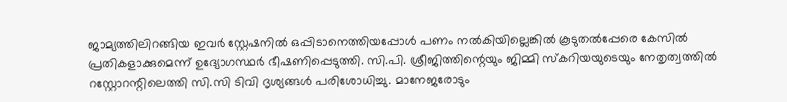ജാമ്യത്തിലിറങ്ങിയ ഇവർ സ്റ്റേഷനിൽ ഒപ്പിടാനെത്തിയപ്പോൾ പണം നൽകിയില്ലെങ്കിൽ കൂടുതൽപ്പേരെ കേസിൽ പ്രതികളാക്കുമെന്ന് ഉദ്യോഗസ്ഥർ ഭീഷണിപ്പെടുത്തി. സി.പി. ശ്രീജിത്തിന്റെയും ജിമ്മി സ്‌കറിയയുടെയും നേതൃത്വത്തിൽ റസ്റ്റോറന്റിലെത്തി സി.സി ടിവി ദൃശ്യങ്ങൾ പരിശോധിച്ചു. മാനേജരോടും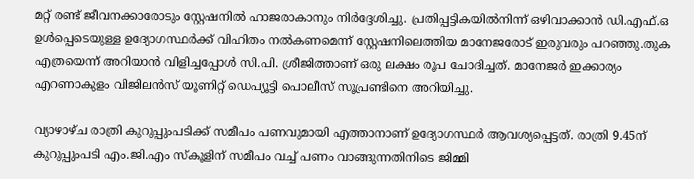മറ്റ് രണ്ട് ജീവനക്കാരോടും സ്റ്റേഷനിൽ ഹാജരാകാനും നിർദ്ദേശിച്ചു. പ്രതിപ്പട്ടികയിൽനിന്ന് ഒഴിവാക്കാൻ ഡി.എഫ്.ഒ ഉൾപ്പെടെയുള്ള ഉദ്യോഗസ്ഥർക്ക് വിഹിതം നൽകണമെന്ന് സ്റ്റേഷനിലെത്തിയ മാനേജരോട് ഇരുവരും പറഞ്ഞു.തുക എത്രയെന്ന് അറിയാൻ വിളിച്ചപ്പോൾ സി.പി. ശ്രീജിത്താണ് ഒരു ലക്ഷം രൂപ ചോദിച്ചത്. മാനേജർ ഇക്കാര്യം എറണാകുളം വിജിലൻസ് യൂണിറ്റ് ഡെപ്യൂട്ടി പൊലീസ് സൂപ്രണ്ടിനെ അറിയിച്ചു.

വ്യാഴാഴ്ച രാത്രി കുറുപ്പുംപടിക്ക് സമീപം പണവുമായി എത്താനാണ് ഉദ്യോഗസ്ഥർ ആവശ്യപ്പെട്ടത്. രാത്രി 9.45ന് കുറുപ്പുംപടി എം.ജി.എം സ്‌കൂളിന് സമീപം വച്ച് പണം വാങ്ങുന്നതിനിടെ ജിമ്മി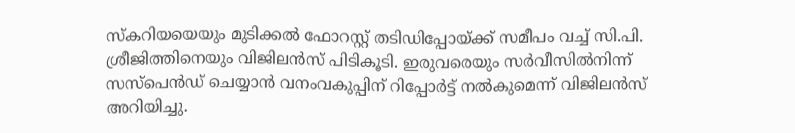സ്‌കറിയയെയും മുടിക്കൽ ഫോറസ്റ്റ് തടിഡിപ്പോയ്ക്ക് സമീപം വച്ച് സി.പി. ശ്രീജിത്തിനെയും വിജിലൻസ് പിടികൂടി. ഇരുവരെയും സർവീസിൽനിന്ന് സസ്‌പെൻഡ് ചെയ്യാൻ വനംവകുപ്പിന് റിപ്പോർട്ട് നൽകുമെന്ന് വിജിലൻസ് അറിയിച്ചു.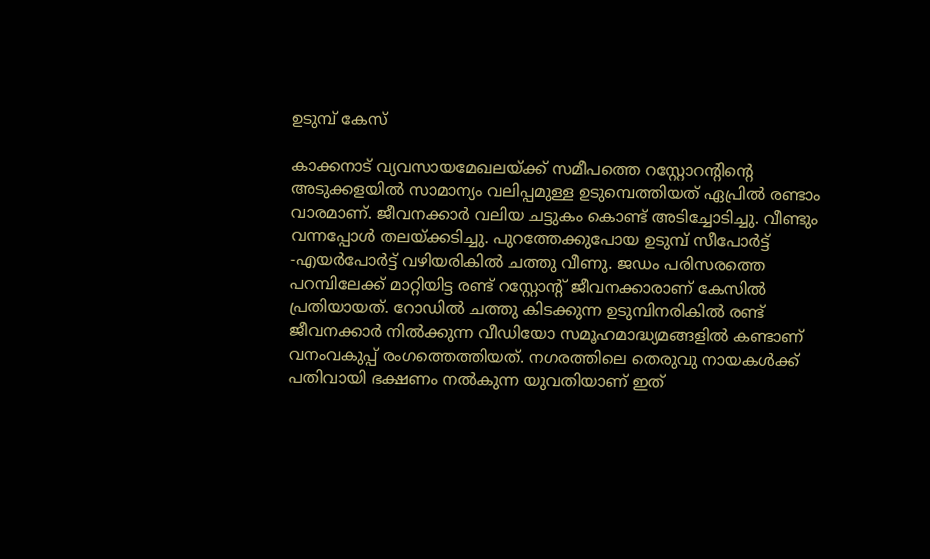ഉടുമ്പ് കേസ്

കാക്കനാട് വ്യവസായമേഖലയ്ക്ക് സമീപത്തെ റസ്റ്റോറന്റിന്റെ അടുക്കളയിൽ സാമാന്യം വലിപ്പമുള്ള ഉടുമ്പെത്തിയത് ഏപ്രിൽ രണ്ടാം വാരമാണ്. ജീവനക്കാർ വലിയ ചട്ടുകം കൊണ്ട് അടിച്ചോടിച്ചു. വീണ്ടും വന്നപ്പോൾ തലയ്ക്കടിച്ചു. പുറത്തേക്കുപോയ ഉടുമ്പ് സീപോർട്ട് -എയർപോർട്ട് വഴിയരികിൽ ചത്തു വീണു. ജഡം പരിസരത്തെ പറമ്പിലേക്ക് മാറ്റിയിട്ട രണ്ട് റസ്റ്റോന്റ് ജീവനക്കാരാണ് കേസിൽ പ്രതിയായത്. റോഡിൽ ചത്തു കിടക്കുന്ന ഉടുമ്പിനരികിൽ രണ്ട് ജീവനക്കാർ നിൽക്കുന്ന വീഡിയോ സമൂഹമാദ്ധ്യമങ്ങളിൽ കണ്ടാണ് വനംവകുപ്പ് രംഗത്തെത്തിയത്. നഗരത്തിലെ തെരുവു നായകൾക്ക് പതിവായി ഭക്ഷണം നൽകുന്ന യുവതിയാണ് ഇത്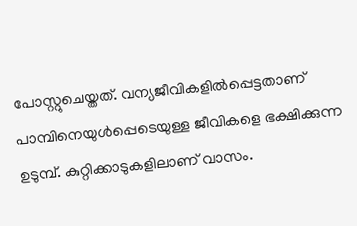പോസ്റ്റുചെയ്തത്. വന്യജീവികളിൽപ്പെട്ടതാണ് പാമ്പിനെയുൾപ്പെടെയുള്ള ജീവികളെ ഭക്ഷിക്കുന്ന ഉടുമ്പ്. കുറ്റിക്കാടുകളിലാണ് വാസം.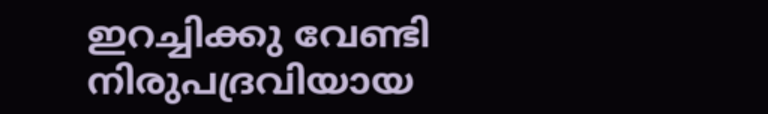ഇറച്ചിക്കു വേണ്ടി നിരുപദ്രവിയായ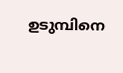ഉടുമ്പിനെ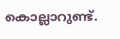കൊല്ലാറുണ്ട്.